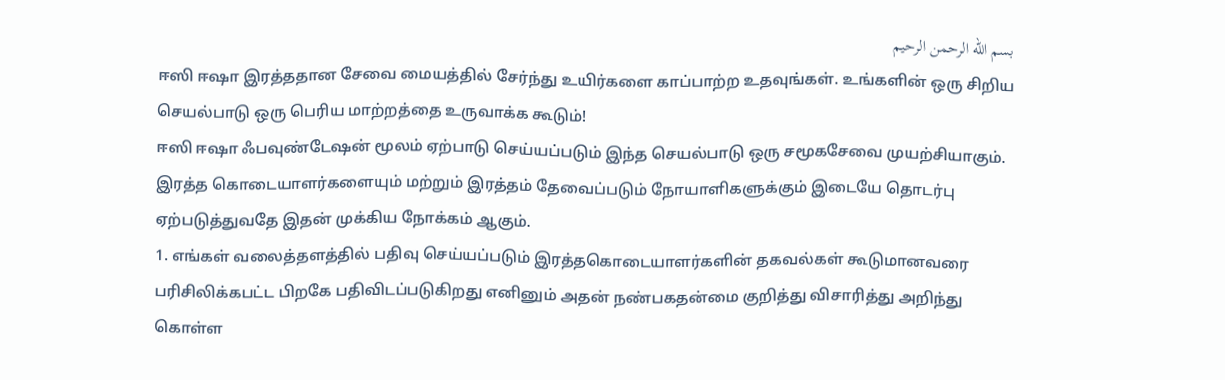بسم الله الرحمن الرحيم
ஈஸி ஈஷா இரத்ததான சேவை மையத்தில் சேர்ந்து உயிர்களை காப்பாற்ற உதவுங்கள். உங்களின் ஒரு சிறிய செயல்பாடு ஒரு பெரிய மாற்றத்தை உருவாக்க கூடும்!
ஈஸி ஈஷா ஃபவுண்டேஷன் மூலம் ஏற்பாடு செய்யப்படும் இந்த செயல்பாடு ஒரு சமூகசேவை முயற்சியாகும். இரத்த கொடையாளர்களையும் மற்றும் இரத்தம் தேவைப்படும் நோயாளிகளுக்கும் இடையே தொடர்பு ஏற்படுத்துவதே இதன் முக்கிய நோக்கம் ஆகும்.
1. எங்கள் வலைத்தளத்தில் பதிவு செய்யப்படும் இரத்தகொடையாளர்களின் தகவல்கள் கூடுமானவரை பரிசிலிக்கபட்ட பிறகே பதிவிடப்படுகிறது எனினும் அதன் நண்பகதன்மை குறித்து விசாரித்து அறிந்து கொள்ள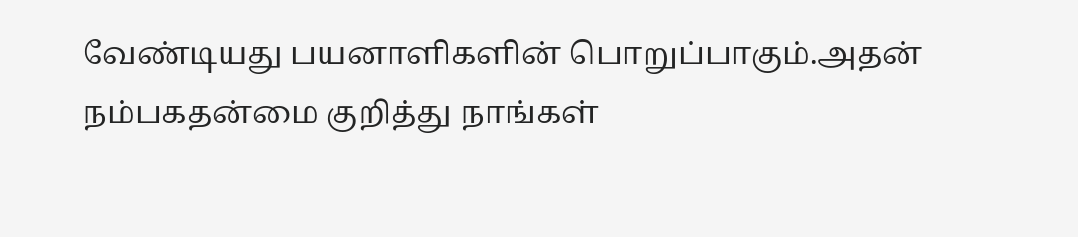வேண்டியது பயனாளிகளின் பொறுப்பாகும்.அதன் நம்பகதன்மை குறித்து நாங்கள்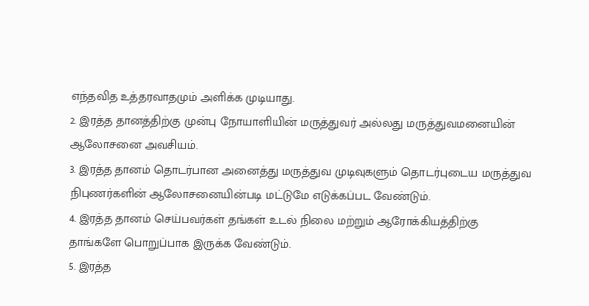எந்தவித உத்தரவாதமும் அளிக்க முடியாது.
2. இரத்த தானத்திற்கு முன்பு நோயாளியின் மருத்துவர் அல்லது மருத்துவமனையின் ஆலோசனை அவசியம்.
3. இரத்த தானம் தொடர்பான அனைத்து மருத்துவ முடிவுகளும் தொடர்புடைய மருத்துவ நிபுணர்களின் ஆலோசனையின்படி மட்டுமே எடுக்கப்பட வேண்டும்.
4. இரத்த தானம் செய்பவர்கள் தங்கள் உடல் நிலை மற்றும் ஆரோக்கியத்திற்கு தாங்களே பொறுப்பாக இருக்க வேண்டும்.
5. இரத்த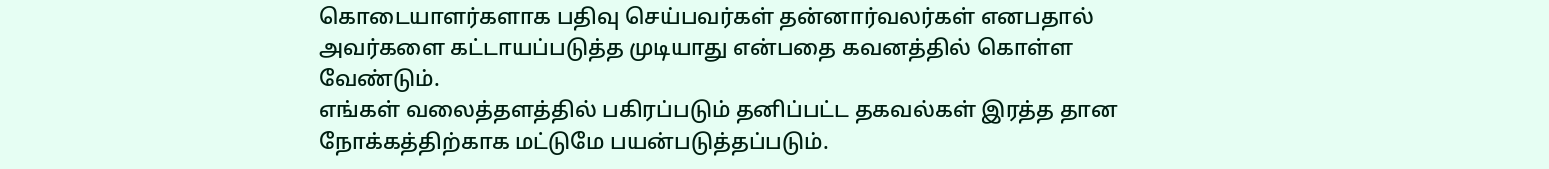கொடையாளர்களாக பதிவு செய்பவர்கள் தன்னார்வலர்கள் எனபதால் அவர்களை கட்டாயப்படுத்த முடியாது என்பதை கவனத்தில் கொள்ள வேண்டும்.
எங்கள் வலைத்தளத்தில் பகிரப்படும் தனிப்பட்ட தகவல்கள் இரத்த தான நோக்கத்திற்காக மட்டுமே பயன்படுத்தப்படும்.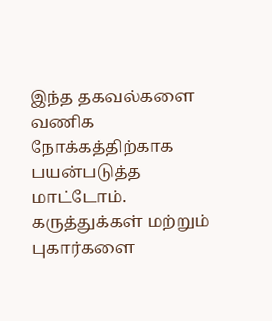இந்த தகவல்களை வணிக நோக்கத்திற்காக பயன்படுத்த மாட்டோம்.
கருத்துக்கள் மற்றும் புகார்களை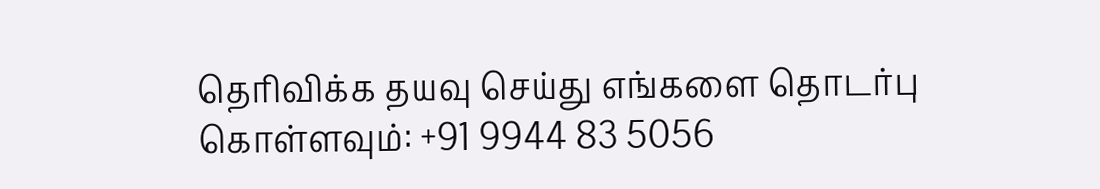தெரிவிக்க தயவு செய்து எங்களை தொடர்பு கொள்ளவும்: +91 9944 83 5056